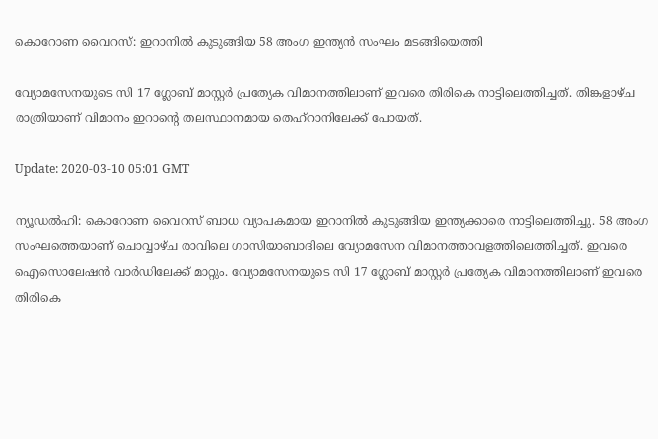കൊറോണ വൈറസ്: ഇറാനില്‍ കുടുങ്ങിയ 58 അംഗ ഇന്ത്യന്‍ സംഘം മടങ്ങിയെത്തി

വ്യോമസേനയുടെ സി 17 ഗ്ലോബ് മാസ്റ്റര്‍ പ്രത്യേക വിമാനത്തിലാണ് ഇവരെ തിരികെ നാട്ടിലെത്തിച്ചത്. തിങ്കളാഴ്ച രാത്രിയാണ് വിമാനം ഇറാന്റെ തലസ്ഥാനമായ തെഹ്‌റാനിലേക്ക് പോയത്.

Update: 2020-03-10 05:01 GMT

ന്യൂഡല്‍ഹി: കൊറോണ വൈറസ് ബാധ വ്യാപകമായ ഇറാനില്‍ കുടുങ്ങിയ ഇന്ത്യക്കാരെ നാട്ടിലെത്തിച്ചു. 58 അംഗ സംഘത്തെയാണ് ചൊവ്വാഴ്ച രാവിലെ ഗാസിയാബാദിലെ വ്യോമസേന വിമാനത്താവളത്തിലെത്തിച്ചത്. ഇവരെ ഐസൊലേഷന്‍ വാര്‍ഡിലേക്ക് മാറ്റും. വ്യോമസേനയുടെ സി 17 ഗ്ലോബ് മാസ്റ്റര്‍ പ്രത്യേക വിമാനത്തിലാണ് ഇവരെ തിരികെ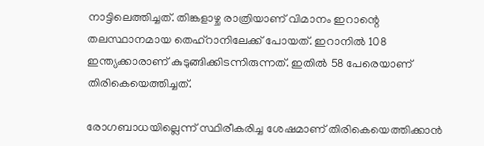നാട്ടിലെത്തിച്ചത്. തിങ്കളാഴ്ച രാത്രിയാണ് വിമാനം ഇറാന്റെ തലസ്ഥാനമായ തെഹ്‌റാനിലേക്ക് പോയത്. ഇറാനില്‍ 108 ഇന്ത്യക്കാരാണ് കുടുങ്ങിക്കിടന്നിരുന്നത്. ഇതില്‍ 58 പേരെയാണ് തിരികെയെത്തിച്ചത്.

രോഗബാധയില്ലെന്ന് സ്ഥിരീകരിച്ച ശേഷമാണ് തിരികെയെത്തിക്കാന്‍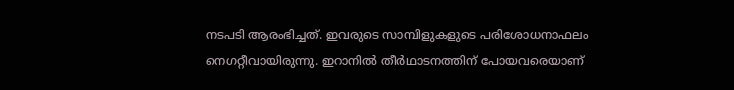നടപടി ആരംഭിച്ചത്. ഇവരുടെ സാമ്പിളുകളുടെ പരിശോധനാഫലം നെഗറ്റീവായിരുന്നു. ഇറാനില്‍ തീര്‍ഥാടനത്തിന് പോയവരെയാണ്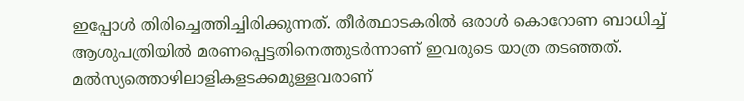ഇപ്പോള്‍ തിരിച്ചെത്തിച്ചിരിക്കുന്നത്. തീര്‍ത്ഥാടകരില്‍ ഒരാള്‍ കൊറോണ ബാധിച്ച് ആശുപത്രിയില്‍ മരണപ്പെട്ടതിനെത്തുടര്‍ന്നാണ് ഇവരുടെ യാത്ര തടഞ്ഞത്. മല്‍സ്യത്തൊഴിലാളികളടക്കമുള്ളവരാണ്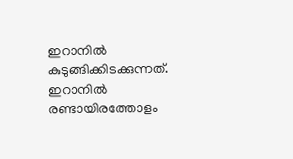ഇറാനില്‍ കുടുങ്ങിക്കിടക്കുന്നത്. ഇറാനില്‍ രണ്ടായിരത്തോളം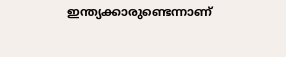ഇന്ത്യക്കാരുണ്ടെന്നാണ്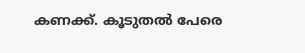കണക്ക്. കൂടുതല്‍ പേരെ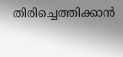തിരിച്ചെത്തിക്കാന്‍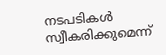നടപടികള്‍ സ്വീകരിക്കുമെന്ന്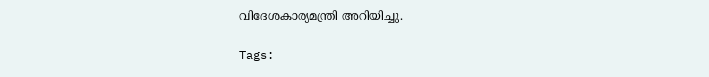വിദേശകാര്യമന്ത്രി അറിയിച്ചു.

Tags: